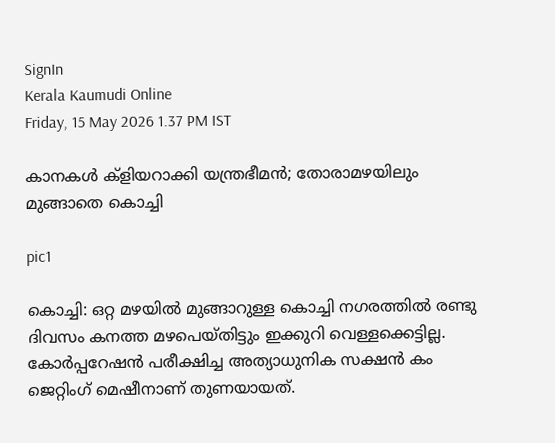SignIn
Kerala Kaumudi Online
Friday, 15 May 2026 1.37 PM IST

കാനകൾ ക്ളിയറാക്കി യന്ത്രഭീമൻ; തോരാമഴയിലും മുങ്ങാതെ കൊച്ചി

pic1

കൊച്ചി: ഒറ്റ മഴയിൽ മുങ്ങാറുള്ള കൊച്ചി നഗരത്തിൽ രണ്ടു ദിവസം കനത്ത മഴപെയ്തിട്ടും ഇക്കുറി വെള്ളക്കെട്ടില്ല. കോർപ്പറേഷൻ പരീക്ഷിച്ച അത്യാധുനിക സക്ഷൻ കം ജെറ്റിംഗ് മെഷീനാണ് തുണയായത്.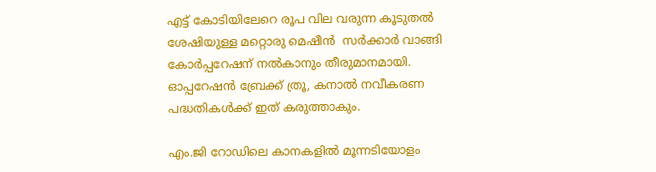എട്ട് കോടിയിലേറെ രൂപ വില വരുന്ന കൂടുതൽ ശേഷിയുള്ള മറ്റൊരു മെഷീൻ  സർക്കാർ വാങ്ങി കോർപ്പറേഷന് നൽകാനും തീരുമാനമായി. ഓപ്പറേഷൻ ബ്രേക്ക് ത്രൂ, കനാൽ നവീകരണ പദ്ധതികൾക്ക് ഇത് കരുത്താകും.

എം.ജി റോഡിലെ കാനകളിൽ മൂന്നടിയോളം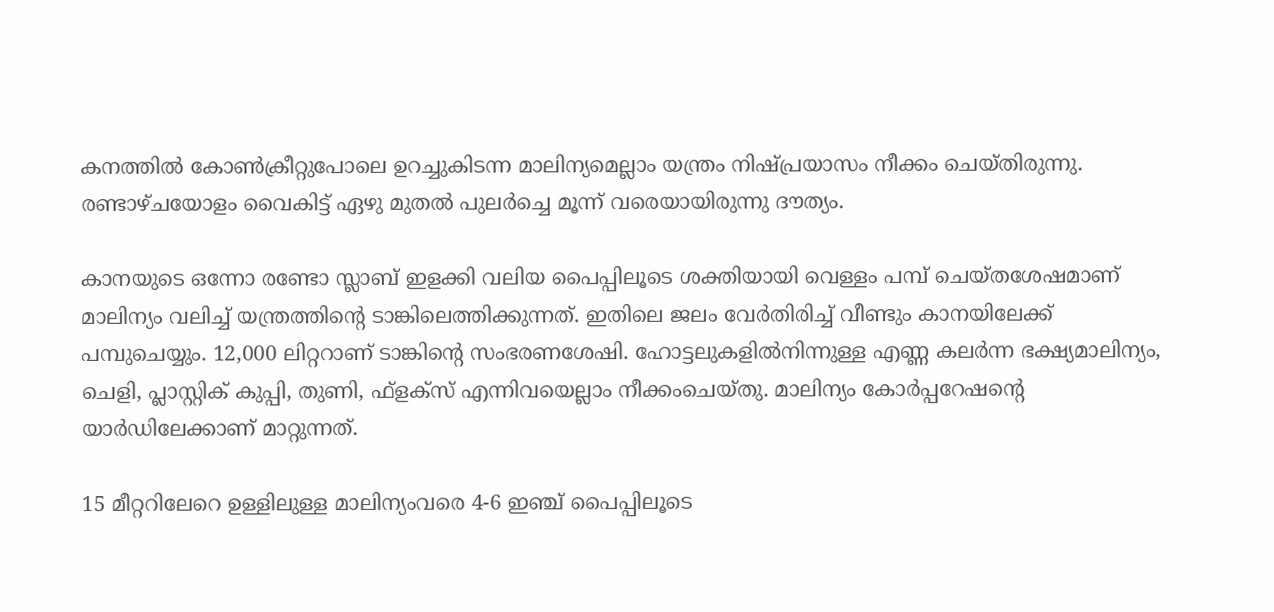കനത്തിൽ കോൺക്രീറ്റുപോലെ ഉറച്ചുകിടന്ന മാലിന്യമെല്ലാം യന്ത്രം നിഷ്പ്രയാസം നീക്കം ചെയ്തിരുന്നു. രണ്ടാഴ്ചയോളം വൈകിട്ട് ഏഴു മുതൽ പുലർച്ചെ മൂന്ന് വരെയായിരുന്നു ദൗത്യം.

കാനയുടെ ഒന്നോ രണ്ടോ സ്ലാബ് ഇളക്കി വലിയ പൈപ്പിലൂടെ ശക്തിയായി വെള്ളം പമ്പ് ചെയ്തശേഷമാണ് മാലിന്യം വലിച്ച് യന്ത്രത്തിന്റെ ടാങ്കിലെത്തിക്കുന്നത്. ഇതിലെ ജലം വേർതിരിച്ച് വീണ്ടും കാനയിലേക്ക് പമ്പുചെയ്യും. 12,000 ലിറ്ററാണ് ടാങ്കിന്റെ സംഭരണശേഷി. ഹോട്ടലുകളിൽനിന്നുള്ള എണ്ണ കലർന്ന ഭക്ഷ്യമാലിന്യം, ചെളി, പ്ലാസ്റ്റിക് കുപ്പി, തുണി, ഫ്ളക്സ് എന്നിവയെല്ലാം നീക്കംചെയ്തു. മാലിന്യം കോർപ്പറേഷന്റെ യാർഡിലേക്കാണ് മാറ്റുന്നത്.

15 മീറ്ററിലേറെ ഉള്ളിലുള്ള മാലിന്യംവരെ 4-6 ഇഞ്ച് പൈപ്പിലൂടെ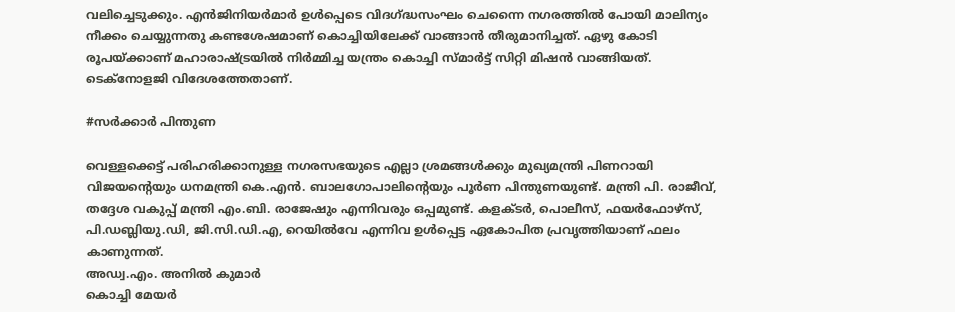വലിച്ചെടുക്കും. എൻജിനിയർമാർ ഉൾപ്പെടെ വിദഗ്ദ്ധസംഘം ചെന്നൈ നഗരത്തിൽ പോയി മാലിന്യം നീക്കം ചെയ്യുന്നതു കണ്ടശേഷമാണ് കൊച്ചിയിലേക്ക് വാങ്ങാൻ തീരുമാനിച്ചത്. ഏഴു കോടി രൂപയ്ക്കാണ് മഹാരാഷ്ട്രയിൽ നിർമ്മിച്ച യന്ത്രം കൊച്ചി സ്മാർട്ട് സിറ്റി മിഷൻ വാങ്ങിയത്. ടെക്നോളജി വിദേശത്തേതാണ്.

#സർക്കാർ പിന്തുണ

വെള്ളക്കെട്ട് പരിഹരിക്കാനുള്ള നഗരസഭയുടെ എല്ലാ ശ്രമങ്ങൾക്കും മുഖ്യമന്ത്രി പിണറായി വിജയന്റെയും ധനമന്ത്രി കെ.എൻ. ബാലഗോപാലിന്റെയും പൂർണ പിന്തുണയുണ്ട്. മന്ത്രി പി. രാജീവ്, തദ്ദേശ വകുപ്പ് മന്ത്രി എം.ബി. രാജേഷും എന്നിവരും ഒപ്പമുണ്ട്. കളക്ടർ, പൊലീസ്, ഫയർഫോഴ്‌സ്, പി.ഡബ്ലിയു.ഡി, ജി.സി.ഡി.എ, റെയിൽവേ എന്നിവ ഉൾപ്പെട്ട ഏകോപിത പ്രവൃത്തിയാണ് ഫലം കാണുന്നത്.
അഡ്വ.എം. അനിൽ കുമാർ
കൊച്ചി മേയർ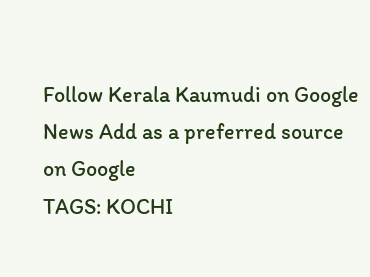Follow Kerala Kaumudi on Google News Add as a preferred source on Google
TAGS: KOCHI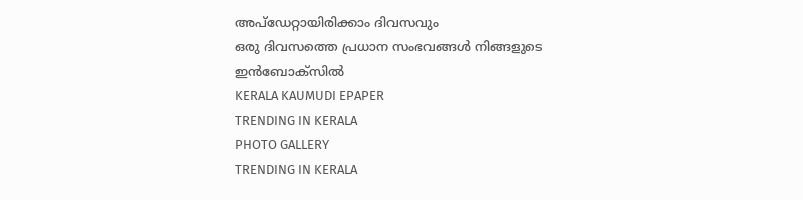അപ്ഡേറ്റായിരിക്കാം ദിവസവും
ഒരു ദിവസത്തെ പ്രധാന സംഭവങ്ങൾ നിങ്ങളുടെ ഇൻബോക്സിൽ
KERALA KAUMUDI EPAPER
TRENDING IN KERALA
PHOTO GALLERY
TRENDING IN KERALA